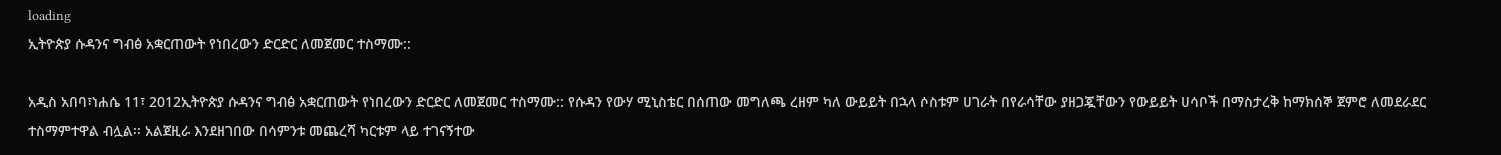loading
ኢትዮጵያ ሱዳንና ግብፅ አቋርጠውት የነበረውን ድርድር ለመጀመር ተስማሙ::

አዲስ አበባ፣ነሐሴ 11፣ 2012ኢትዮጵያ ሱዳንና ግብፅ አቋርጠውት የነበረውን ድርድር ለመጀመር ተስማሙ:: የሱዳን የውሃ ሚኒስቴር በሰጠው መግለጫ ረዘም ካለ ውይይት በኋላ ሶስቱም ሀገራት በየራሳቸው ያዘጋጇቸውን የውይይት ሀሳቦች በማስታረቅ ከማክሰኞ ጀምሮ ለመደራደር ተስማምተዋል ብሏል፡፡ አልጀዚራ እንደዘገበው በሳምንቱ መጨረሻ ካርቱም ላይ ተገናኝተው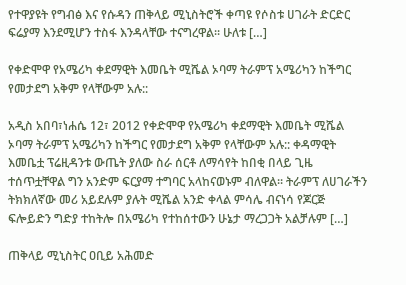የተዋያዩት የግብፅ እና የሱዳን ጠቅላይ ሚኒስትሮች ቀጣዩ የሶስቱ ሀገራት ድርድር ፍሬያማ እንደሚሆን ተስፋ እንዳላቸው ተናግረዋል፡፡ ሁለቱ […]

የቀድሞዋ የአሜሪካ ቀደማዊት እመቤት ሚሼል ኦባማ ትራምፕ አሜሪካን ከችግር የመታደግ አቅም የላቸውም አሉ::

አዲስ አበባ፣ነሐሴ 12፣ 2012 የቀድሞዋ የአሜሪካ ቀደማዊት እመቤት ሚሼል ኦባማ ትራምፕ አሜሪካን ከችግር የመታደግ አቅም የላቸውም አሉ:: ቀዳማዊት እመቤቷ ፕሬዚዳንቱ ውጤት ያለው ስራ ሰርቶ ለማሳየት ከበቂ በላይ ጊዜ ተሰጥቷቸዋል ግን አንድም ፍርያማ ተግባር አላከናወኑም ብለዋል፡፡ ትራምፕ ለሀገራችን ትክክለኛው መሪ አይደሉም ያሉት ሚሼል አንድ ቀላል ምሳሌ ብናነሳ የጆርጅ ፍሎይድን ግድያ ተከትሎ በአሜሪካ የተከሰተውን ሁኔታ ማረጋጋት አልቻሉም […]

ጠቅላይ ሚኒስትር ዐቢይ አሕመድ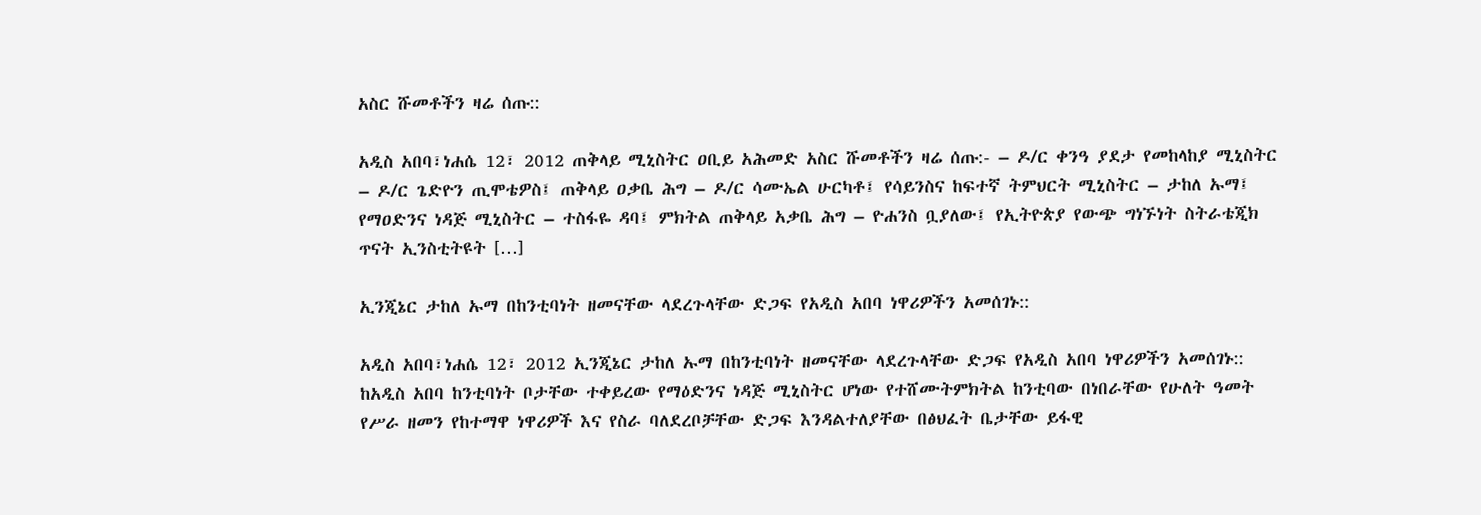አስር ሹመቶችን ዛሬ ሰጡ::

አዲስ አበባ፣ነሐሴ 12፣ 2012 ጠቅላይ ሚኒስትር ዐቢይ አሕመድ አስር ሹመቶችን ዛሬ ሰጡ:- – ዶ/ር ቀንዓ ያደታ የመከላከያ ሚኒስትር – ዶ/ር ጌድዮን ጢሞቴዎስ፤ ጠቅላይ ዐቃቤ ሕግ – ዶ/ር ሳሙኤል ሁርካቶ፤ የሳይንስና ከፍተኛ ትምህርት ሚኒስትር – ታከለ ኡማ፤ የማዐድንና ነዳጅ ሚኒስትር – ተስፋዬ ዳባ፤ ምክትል ጠቅላይ አቃቤ ሕግ – ዮሐንስ ቧያለው፤ የኢትዮጵያ የውጭ ግነኙነት ስትራቴጂክ ጥናት ኢንስቲትዩት […]

ኢንጂኔር ታከለ ኡማ በከንቲባነት ዘመናቸው ላደረጉላቸው ድጋፍ የአዲስ አበባ ነዋሪዎችን አመሰገኑ::

አዲስ አበባ፣ነሐሴ 12፣ 2012 ኢንጂኔር ታከለ ኡማ በከንቲባነት ዘመናቸው ላደረጉላቸው ድጋፍ የአዲስ አበባ ነዋሪዎችን አመሰገኑ:: ከአዲስ አበባ ከንቲባነት ቦታቸው ተቀይረው የማዕድንና ነዳጅ ሚኒስትር ሆነው የተሸሙትምክትል ከንቲባው በነበራቸው የሁለት ዓመት የሥራ ዘመን የከተማዋ ነዋሪዎች እና የስራ ባለደረቦቻቸው ድጋፍ እንዳልተለያቸው በፅህፈት ቤታቸው ይፋዊ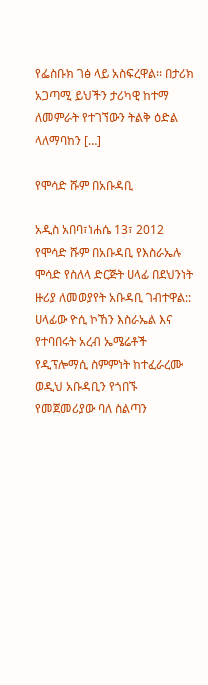የፌስቡክ ገፅ ላይ አስፍረዋል፡፡ በታሪክ አጋጣሚ ይህችን ታሪካዊ ከተማ ለመምራት የተገኘውን ትልቅ ዕድል ላለማባከን […]

የሞሳድ ሹም በአቡዳቢ

አዲስ አበባ፣ነሐሴ 13፣ 2012 የሞሳድ ሹም በአቡዳቢ የእስራኤሉ ሞሳድ የስለላ ድርጅት ሀላፊ በደህንነት ዙሪያ ለመወያየት አቡዳቢ ገብተዋል:: ሀላፊው ዮሲ ኮኸን እስራኤል እና የተባበሩት አረብ ኤሜሬቶች የዲፕሎማሲ ስምምነት ከተፈራረሙ ወዲህ አቡዳቢን የጎበኙ የመጀመሪያው ባለ ስልጣን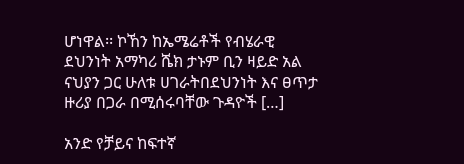ሆነዋል፡፡ ኮኸን ከኤሜሬቶች የብሄራዊ ደህንነት አማካሪ ሼክ ታኑም ቢን ዛይድ አል ናህያን ጋር ሁለቱ ሀገራትበደህንነት እና ፀጥታ ዙሪያ በጋራ በሚሰሩባቸው ጉዳዮች […]

አንድ የቻይና ከፍተኛ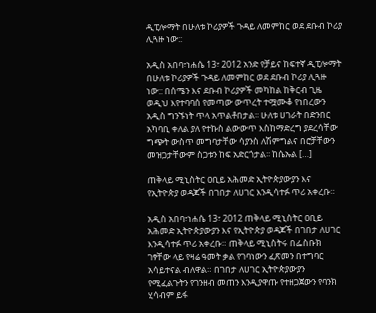ዲፒሎማት በሁለቱ ኮሪያዎች ጉዳይ ለመምከር ወደ ደቡብ ኮሪያ ሊጓዙ ነው::

አዲስ አበባ፣ነሐሴ 13፣ 2012 አንድ የቻይና ከፍተኛ ዲፒሎማት በሁለቱ ኮሪያዎች ጉዳይ ለመምከር ወደ ደቡብ ኮሪያ ሊጓዙ ነው:: በሰሜን እና ደቡብ ኮሪያዎች መካከል ከቅርብ ጊዜ ወዲህ እየተባባሰ የመጣው ውጥረት ተሟሙቆ የነበረውን አዲስ ግንኙነት ጥላ አጥልቶበታል፡፡ ሁለቱ ሀገራት በድንበር አካባቢ ቀለል ያለ የተኩስ ልውውጥ እስከማድረግ ያደረሳቸው ግጭት ውስጥ መግባታቸው ሳያንስ ለሽምግልና በሮቻቸውን መዝጋታቸውም ስጋቱን ከፍ አድርጎታል፡፡ ከሴኡል […]

ጠቅላይ ሚኒስትር ዐቢይ አሕመድ ኢትዮጵያውያን እና የኢትዮጵያ ወዳጆች በገበታ ለሀገር እንዲሳተፉ ጥሪ አቀረቡ።

አዲስ አበባ፣ነሐሴ 13፣ 2012 ጠቅላይ ሚኒስትር ዐቢይ አሕመድ ኢትዮጵያውያን እና የኢትዮጵያ ወዳጆች በገበታ ለሀገር እንዲሳተፉ ጥሪ አቀረቡ። ጠቅላይ ሚኒስትሩ በፌስቡክ ገፃቸው ላይ የዛሬ ዓመት ቃል የገባነውን ፈጽመን በተግባር አሳይተናል ብለዋል። በገበታ ለሀገር ኢትዮጵያውያን የሚፈልጉትን የገንዘብ መጠን እንዲያዋጡ የተዘጋጀውን የባንክ ሂሳብም ይፋ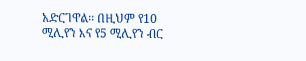አድርገዋል፡፡ በዚህም የ10 ሚሊየን እና የ5 ሚሊየን ብር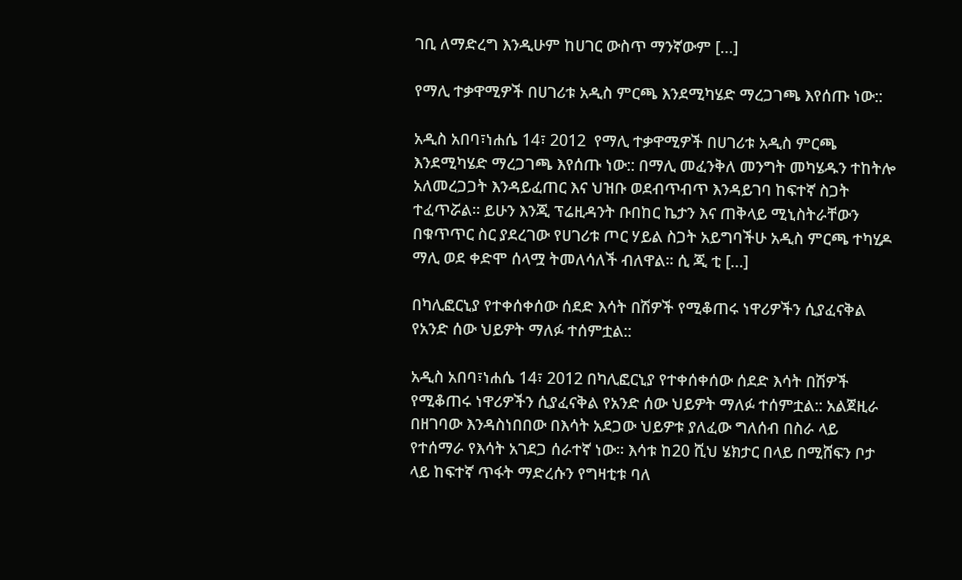ገቢ ለማድረግ እንዲሁም ከሀገር ውስጥ ማንኛውም […]

የማሊ ተቃዋሚዎች በሀገሪቱ አዲስ ምርጫ እንደሚካሄድ ማረጋገጫ እየሰጡ ነው::

አዲስ አበባ፣ነሐሴ 14፣ 2012  የማሊ ተቃዋሚዎች በሀገሪቱ አዲስ ምርጫ እንደሚካሄድ ማረጋገጫ እየሰጡ ነው:: በማሊ መፈንቅለ መንግት መካሄዱን ተከትሎ አለመረጋጋት እንዳይፈጠር እና ህዝቡ ወደብጥብጥ እንዳይገባ ከፍተኛ ስጋት ተፈጥሯል፡፡ ይሁን እንጂ ፕሬዚዳንት ቡበከር ኬታን እና ጠቅላይ ሚኒስትራቸውን በቁጥጥር ስር ያደረገው የሀገሪቱ ጦር ሃይል ስጋት አይግባችሁ አዲስ ምርጫ ተካሂዶ ማሊ ወደ ቀድሞ ሰላሟ ትመለሳለች ብለዋል፡፡ ሲ ጂ ቲ […]

በካሊፎርኒያ የተቀሰቀሰው ሰደድ እሳት በሽዎች የሚቆጠሩ ነዋሪዎችን ሲያፈናቅል የአንድ ሰው ህይዎት ማለፉ ተሰምቷል::

አዲስ አበባ፣ነሐሴ 14፣ 2012 በካሊፎርኒያ የተቀሰቀሰው ሰደድ እሳት በሽዎች የሚቆጠሩ ነዋሪዎችን ሲያፈናቅል የአንድ ሰው ህይዎት ማለፉ ተሰምቷል:: አልጀዚራ በዘገባው እንዳስነበበው በእሳት አደጋው ህይዎቱ ያለፈው ግለሰብ በስራ ላይ የተሰማራ የእሳት አገደጋ ሰራተኛ ነው፡፡ እሳቱ ከ20 ሺህ ሄክታር በላይ በሚሸፍን ቦታ ላይ ከፍተኛ ጥፋት ማድረሱን የግዛቲቱ ባለ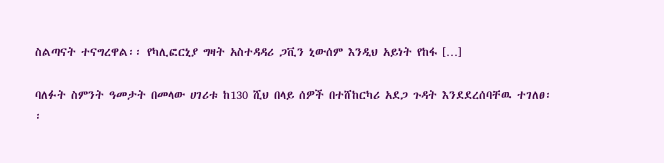ስልጣናት ተናግረዋል፡፡ የካሊፎርኒያ ግዛት አስተዳዳሪ ጋቪን ኒውሰም እንዲህ አይነት የከፋ […]

ባለፉት ስምንት ዓመታት በመላው ሀገሪቱ ከ130 ሺህ በላይ ሰዎች በተሸከርካሪ አደጋ ጉዳት እንደደረሰባቸዉ ተገለፀ፡፡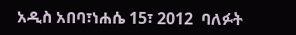አዲስ አበባ፣ነሐሴ 15፣ 2012  ባለፉት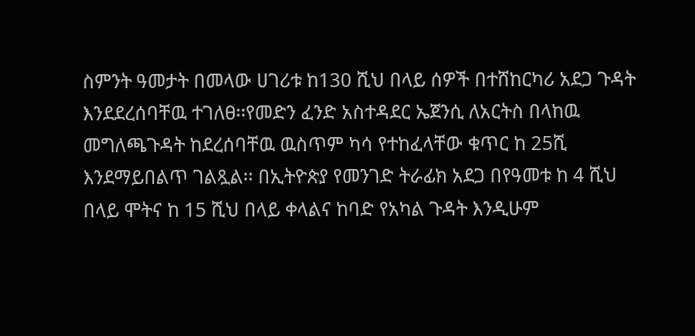ስምንት ዓመታት በመላው ሀገሪቱ ከ130 ሺህ በላይ ሰዎች በተሸከርካሪ አደጋ ጉዳት እንደደረሰባቸዉ ተገለፀ፡፡የመድን ፈንድ አስተዳደር ኤጀንሲ ለአርትስ በላከዉ መግለጫጉዳት ከደረሰባቸዉ ዉስጥም ካሳ የተከፈላቸው ቁጥር ከ 25ሺ እንደማይበልጥ ገልጿል፡፡ በኢትዮጵያ የመንገድ ትራፊክ አደጋ በየዓመቱ ከ 4 ሺህ በላይ ሞትና ከ 15 ሺህ በላይ ቀላልና ከባድ የአካል ጉዳት እንዲሁም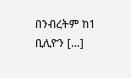በንብረትም ከ1 ቢሊዮን […]